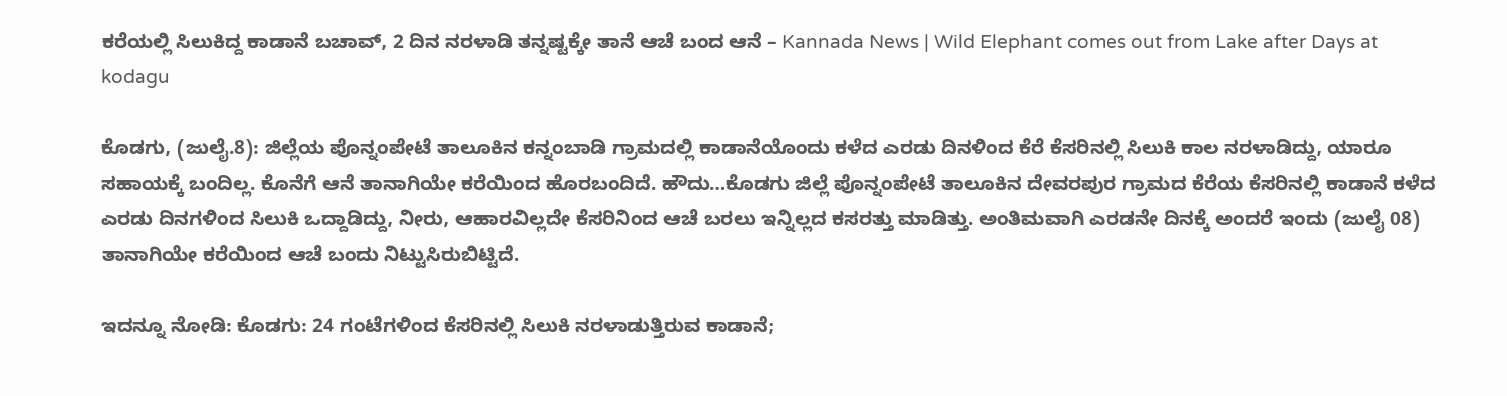ಕರೆಯಲ್ಲಿ ಸಿಲುಕಿದ್ದ ಕಾಡಾನೆ ಬಚಾವ್, 2 ದಿನ ನರಳಾಡಿ ತನ್ನಷ್ಟಕ್ಕೇ ತಾನೆ ಆಚೆ ಬಂದ ಆನೆ – Kannada News | Wild Elephant comes out from Lake after Days at kodagu

ಕೊಡಗು, (ಜುಲೈ.8): ಜಿಲ್ಲೆಯ ಪೊನ್ನಂಪೇಟೆ ತಾಲೂಕಿನ ಕನ್ನಂಬಾಡಿ ಗ್ರಾಮದಲ್ಲಿ ಕಾಡಾನೆಯೊಂದು ಕಳೆದ ಎರಡು ದಿನಳಿಂದ ಕೆರೆ ಕೆಸರಿನಲ್ಲಿ ಸಿಲುಕಿ ಕಾಲ ನರಳಾಡಿದ್ದು, ಯಾರೂ ಸಹಾಯಕ್ಕೆ ಬಂದಿಲ್ಲ. ಕೊನೆಗೆ ಆನೆ ತಾನಾಗಿಯೇ ಕರೆಯಿಂದ ಹೊರಬಂದಿದೆ. ಹೌದು…ಕೊಡಗು ಜಿಲ್ಲೆ ಪೊನ್ನಂಪೇಟೆ ತಾಲೂಕಿನ ದೇವರಪುರ ಗ್ರಾಮದ ಕೆರೆಯ ಕೆಸರಿನಲ್ಲಿ ಕಾಡಾನೆ ಕಳೆದ ಎರಡು ದಿನಗಳಿಂದ ಸಿಲುಕಿ ಒದ್ದಾಡಿದ್ದು, ನೀರು, ಆಹಾರವಿಲ್ಲದೇ ಕೆಸರಿನಿಂದ ಆಚೆ ಬರಲು ಇನ್ನಿಲ್ಲದ ಕಸರತ್ತು ಮಾಡಿತ್ತು. ಅಂತಿಮವಾಗಿ ಎರಡನೇ ದಿನಕ್ಕೆ ಅಂದರೆ ಇಂದು (ಜುಲೈ 08) ತಾನಾಗಿಯೇ ಕರೆಯಿಂದ ಆಚೆ ಬಂದು ನಿಟ್ಟುಸಿರುಬಿಟ್ಟಿದೆ.

ಇದನ್ನೂ ನೋಡಿ: ಕೊಡಗು: 24 ಗಂಟೆಗಳಿಂದ ಕೆಸರಿನಲ್ಲಿ ಸಿಲುಕಿ ನರಳಾಡುತ್ತಿರುವ ಕಾಡಾನೆ;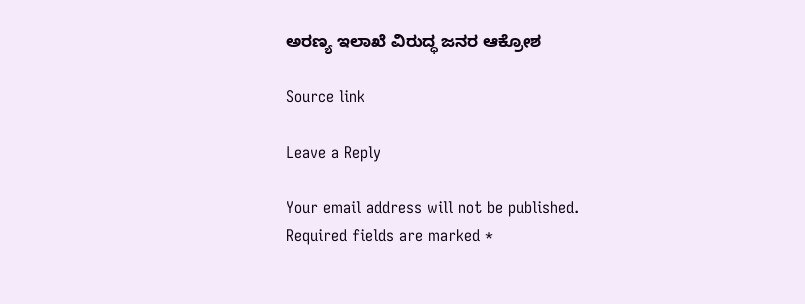ಅರಣ್ಯ ಇಲಾಖೆ ವಿರುದ್ಧ ಜನರ ಆಕ್ರೋಶ

Source link

Leave a Reply

Your email address will not be published. Required fields are marked *